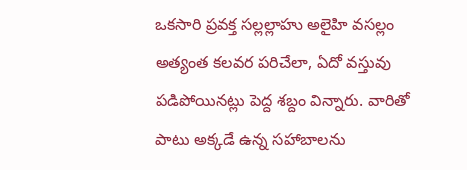ఒకసారి ప్రవక్త సల్లల్లాహు అలైహి వసల్లం అత్యంత కలవర పరిచేలా, ఏదో వస్తువు పడిపోయినట్లు పెద్ద శబ్దం విన్నారు. వారితో పాటు అక్కడే ఉన్న సహాబాలను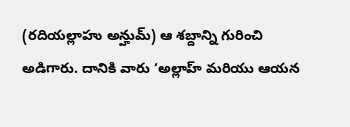(రదియల్లాహు అన్హుమ్) ఆ శబ్దాన్ని గురించి అడిగారు. దానికి వారు ‘అల్లాహ్ మరియు ఆయన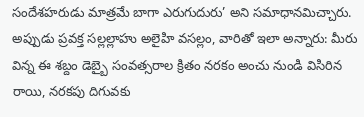సందేశహరుడు మాత్రమే బాగా ఎరుగుదురు’ అని సమాధానమిచ్చారు. అప్పుడు ప్రవక్త సల్లల్లాహు అలైహి వసల్లం, వారితో ఇలా అన్నారు: మీరు విన్న ఈ శబ్దం డెబ్బై సంవత్సరాల క్రితం నరకం అంచు నుండి విసిరిన రాయి, నరకపు దిగువకు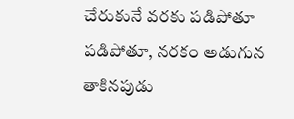చేరుకునే వరకు పడిపోతూ పడిపోతూ, నరకం అడుగున తాకినపుడు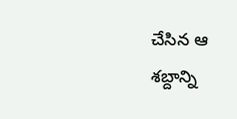చేసిన ఆ శబ్దాన్ని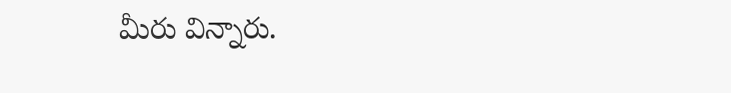మీరు విన్నారు.